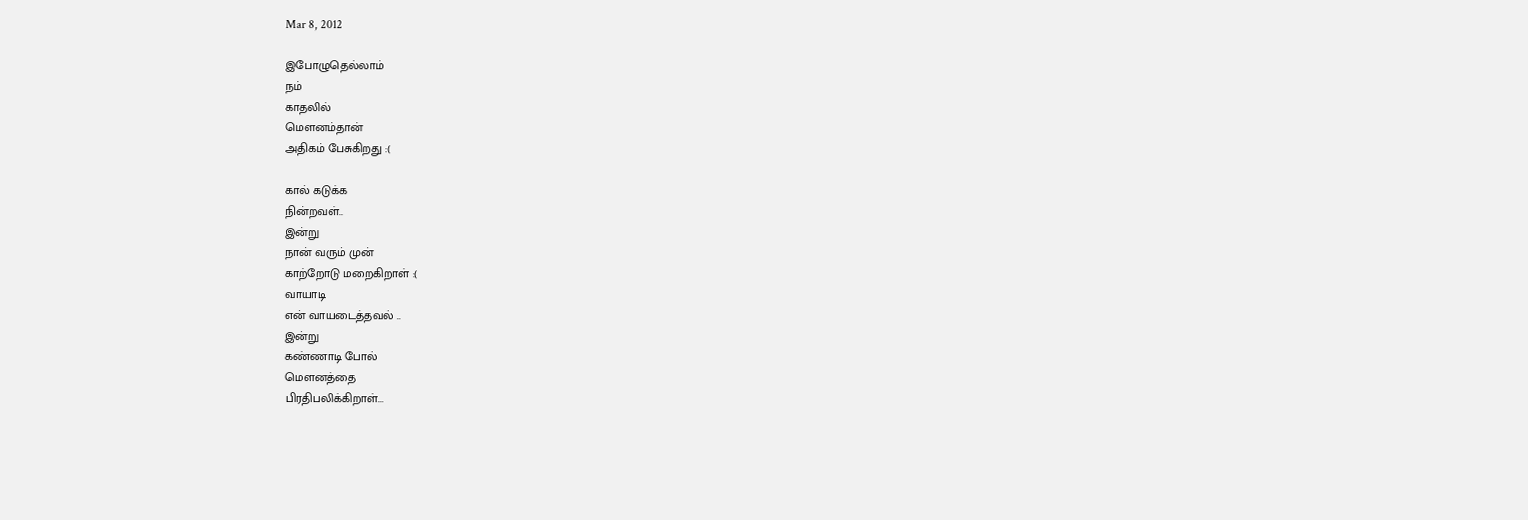Mar 8, 2012

இபோழுதெல்லாம்
நம்
காதலில்
மௌனம்தான்
அதிகம் பேசுகிறது :(

கால் கடுக்க
நின்றவள்..
இன்று
நான் வரும் முன்
காற்றோடு மறைகிறாள் :(
வாயாடி
என் வாயடைத்தவல் ..
இன்று
கண்ணாடி போல்
மௌனத்தை
பிரதிபலிக்கிறாள்...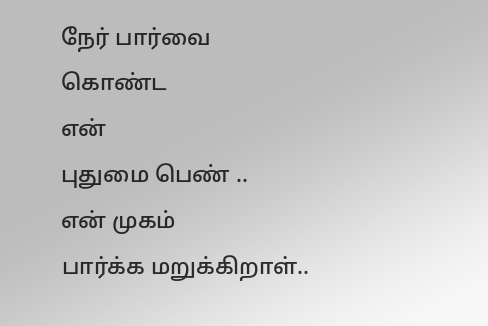நேர் பார்வை
கொண்ட
என்
புதுமை பெண் ..
என் முகம்
பார்க்க மறுக்கிறாள்..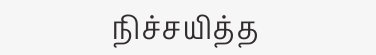நிச்சயித்த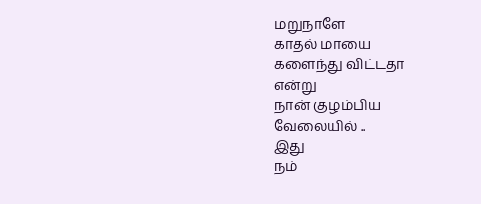மறுநாளே
காதல் மாயை
களைந்து விட்டதா
என்று
நான் குழம்பிய
வேலையில் ..
இது
நம்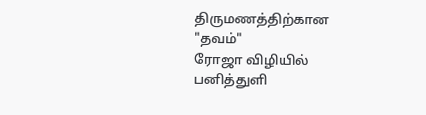திருமணத்திற்கான
"தவம்"
ரோஜா விழியில்
பனித்துளி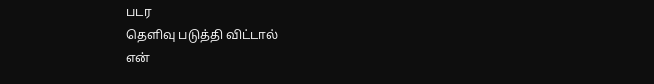படர
தெளிவு படுத்தி விட்டால்
என்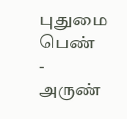புதுமை பெண்
-
அருண்